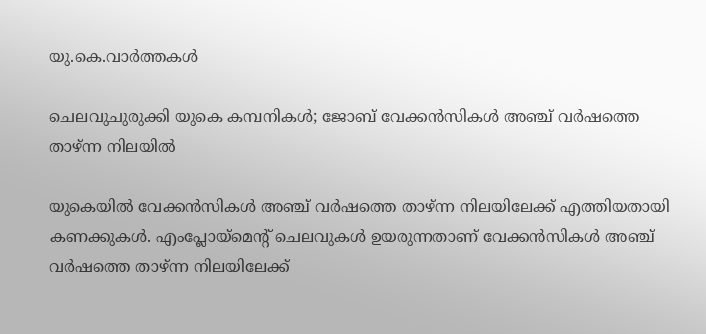യു.കെ.വാര്‍ത്തകള്‍

ചെലവുചുരുക്കി യുകെ കമ്പനികള്‍; ജോബ് വേക്കന്‍സികള്‍ അഞ്ച് വര്‍ഷത്തെ താഴ്ന്ന നിലയില്‍

യുകെയില്‍ വേക്കന്‍സികള്‍ അഞ്ച് വര്‍ഷത്തെ താഴ്ന്ന നിലയിലേക്ക് എത്തിയതായി കണക്കുകള്‍. എംപ്ലോയ്‌മെന്റ് ചെലവുകള്‍ ഉയരുന്നതാണ് വേക്കന്‍സികള്‍ അഞ്ച് വര്‍ഷത്തെ താഴ്ന്ന നിലയിലേക്ക്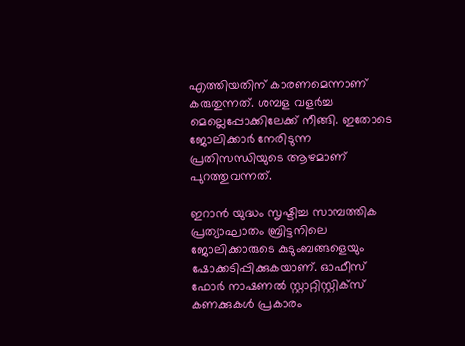എത്തിയതിന് കാരണമെന്നാണ് കരുതുന്നത്. ശമ്പള വളര്‍ച്ച മെല്ലെപ്പോക്കിലേക്ക് നീങ്ങി. ഇതോടെ ജോലിക്കാര്‍ നേരിടുന്ന പ്രതിസന്ധിയുടെ ആഴമാണ് പുറത്തുവന്നത്.

ഇറാന്‍ യുദ്ധം സൃഷ്ടിച്ച സാമ്പത്തിക പ്രത്യാഘാതം ബ്രിട്ടനിലെ ജോലിക്കാരുടെ കുടുംബങ്ങളെയും ഷോക്കടിപ്പിക്കുകയാണ്. ഓഫീസ് ഫോര്‍ നാഷണല്‍ സ്റ്റാറ്റിസ്റ്റിക്‌സ് കണക്കുകള്‍ പ്രകാരം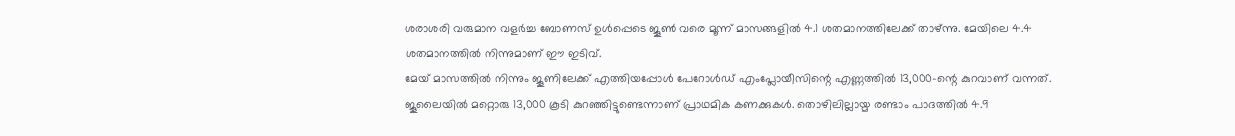ശരാശരി വരുമാന വളര്‍ച്ച ബോണസ് ഉള്‍പ്പെടെ ജൂണ്‍ വരെ മൂന്ന് മാസങ്ങളില്‍ 4.1 ശതമാനത്തിലേക്ക് താഴ്ന്നു. മേയിലെ 4.4 ശതമാനത്തില്‍ നിന്നുമാണ് ഈ ഇടിവ്.
മേയ് മാസത്തില്‍ നിന്നും ജൂണിലേക്ക് എത്തിയപ്പോള്‍ പേറോള്‍ഡ് എംപ്ലോയീസിന്റെ എണ്ണത്തില്‍ 13,000-ന്റെ കുറവാണ് വന്നത്. ജൂലൈയില്‍ മറ്റൊരു 13,000 കൂടി കുറഞ്ഞിട്ടുണ്ടെന്നാണ് പ്രാഥമിക കണക്കുകള്‍. തൊഴിലില്ലായ്മ രണ്ടാം പാദത്തില്‍ 4.9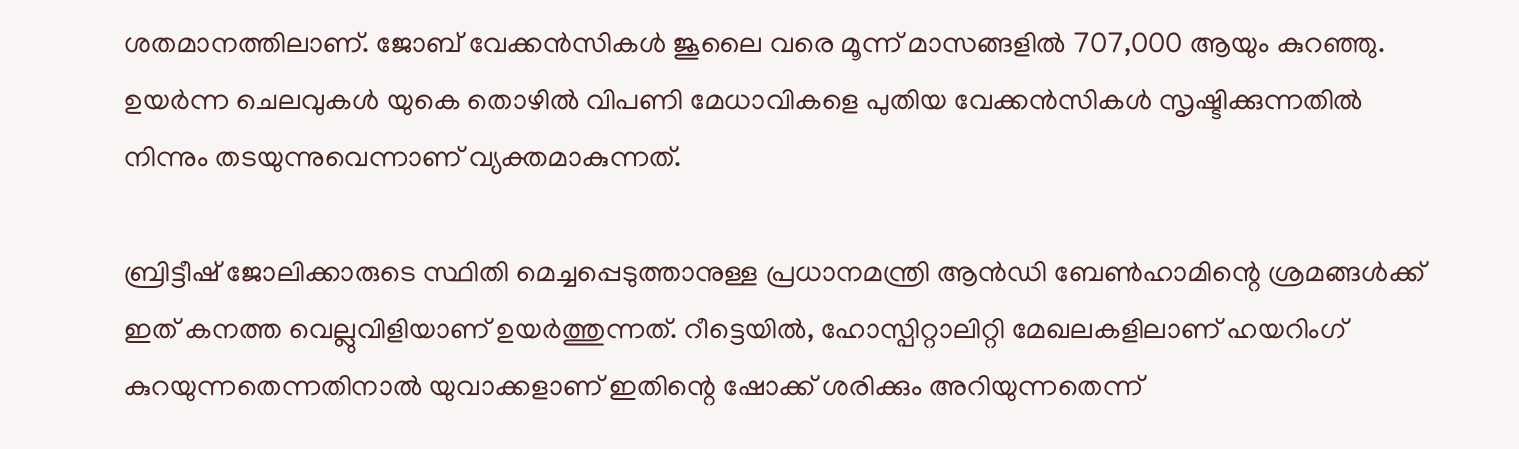ശതമാനത്തിലാണ്. ജോബ് വേക്കന്‍സികള്‍ ജൂലൈ വരെ മൂന്ന് മാസങ്ങളില്‍ 707,000 ആയും കുറഞ്ഞു. ഉയര്‍ന്ന ചെലവുകള്‍ യുകെ തൊഴില്‍ വിപണി മേധാവികളെ പുതിയ വേക്കന്‍സികള്‍ സൃഷ്ടിക്കുന്നതില്‍ നിന്നും തടയുന്നുവെന്നാണ് വ്യക്തമാകുന്നത്.

ബ്രിട്ടീഷ് ജോലിക്കാരുടെ സ്ഥിതി മെച്ചപ്പെടുത്താനുള്ള പ്രധാനമന്ത്രി ആന്‍ഡി ബേണ്‍ഹാമിന്റെ ശ്രമങ്ങള്‍ക്ക് ഇത് കനത്ത വെല്ലുവിളിയാണ് ഉയര്‍ത്തുന്നത്. റീട്ടെയില്‍, ഹോസ്പിറ്റാലിറ്റി മേഖലകളിലാണ് ഹയറിംഗ് കുറയുന്നതെന്നതിനാല്‍ യുവാക്കളാണ് ഇതിന്റെ ഷോക്ക് ശരിക്കും അറിയുന്നതെന്ന്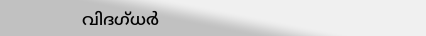വിദഗ്ധര്‍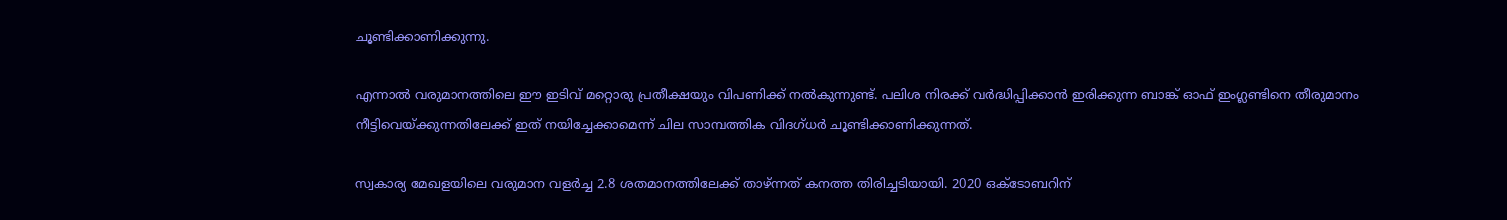ചൂണ്ടിക്കാണിക്കുന്നു.

എന്നാല്‍ വരുമാനത്തിലെ ഈ ഇടിവ് മറ്റൊരു പ്രതീക്ഷയും വിപണിക്ക് നല്‍കുന്നുണ്ട്. പലിശ നിരക്ക് വര്‍ദ്ധിപ്പിക്കാന്‍ ഇരിക്കുന്ന ബാങ്ക് ഓഫ് ഇംഗ്ലണ്ടിനെ തീരുമാനം നീട്ടിവെയ്ക്കുന്നതിലേക്ക് ഇത് നയിച്ചേക്കാമെന്ന് ചില സാമ്പത്തിക വിദഗ്ധര്‍ ചൂണ്ടിക്കാണിക്കുന്നത്.

സ്വകാര്യ മേഖളയിലെ വരുമാന വളര്‍ച്ച 2.8 ശതമാനത്തിലേക്ക് താഴ്ന്നത് കനത്ത തിരിച്ചടിയായി. 2020 ഒക്ടോബറിന്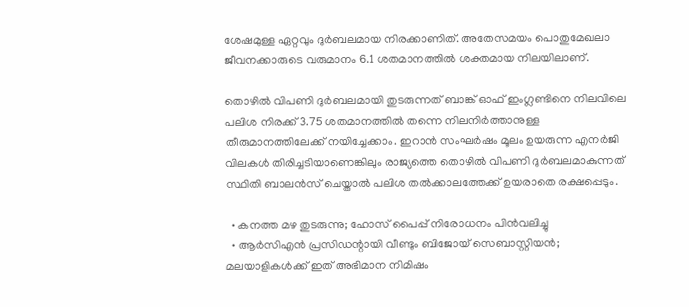ശേഷമുള്ള ഏറ്റവും ദുര്‍ബലമായ നിരക്കാണിത്. അതേസമയം പൊതുമേഖലാ ജീവനക്കാരുടെ വരുമാനം 6.1 ശതമാനത്തില്‍ ശക്തമായ നിലയിലാണ്.

തൊഴില്‍ വിപണി ദുര്‍ബലമായി തുടരുന്നത് ബാങ്ക് ഓഫ് ഇംഗ്ലണ്ടിനെ നിലവിലെ പലിശ നിരക്ക് 3.75 ശതമാനത്തില്‍ തന്നെ നിലനിര്‍ത്താനുള്ള തീരുമാനത്തിലേക്ക് നയിച്ചേക്കാം. ഇറാന്‍ സംഘര്‍ഷം മൂലം ഉയരുന്ന എനര്‍ജി വിലകള്‍ തിരിച്ചടിയാണെങ്കിലും രാജ്യത്തെ തൊഴില്‍ വിപണി ദുര്‍ബലമാകുന്നത് സ്ഥിതി ബാലന്‍സ് ചെയ്താല്‍ പലിശ തല്‍ക്കാലത്തേക്ക് ഉയരാതെ രക്ഷപ്പെടും.

  • കനത്ത മഴ തുടരുന്നു; ഹോസ് പൈപ്പ് നിരോധനം പിന്‍വലിച്ചു
  • ആര്‍സിഎന്‍ പ്രസിഡന്റായി വീണ്ടും ബിജോയ് സെബാസ്റ്റിയന്‍; മലയാളികള്‍ക്ക് ഇത് അഭിമാന നിമിഷം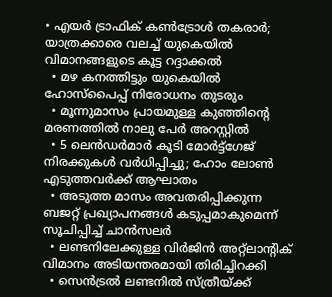• എയര്‍ ട്രാഫിക് കണ്‍ട്രോള്‍ തകരാര്‍; യാത്രക്കാരെ വലച്ച് യുകെയില്‍ വിമാനങ്ങളുടെ കൂട്ട റദ്ദാക്കല്‍
  • മഴ കനത്തിട്ടും യുകെയില്‍ ഹോസ്‌പൈപ്പ് നിരോധനം തുടരും
  • മൂന്നുമാസം പ്രായമുള്ള കുഞ്ഞിന്റെ മരണത്തില്‍ നാലു പേര്‍ അറസ്റ്റില്‍
  • 5 ലെന്‍ഡര്‍മാര്‍ കൂടി മോര്‍ട്ട്‌ഗേജ് നിരക്കുകള്‍ വര്‍ധിപ്പിച്ചു; ഹോം ലോണ്‍ എടുത്തവര്‍ക്ക് ആഘാതം
  • അടുത്ത മാസം അവതരിപ്പിക്കുന്ന ബജറ്റ് പ്രഖ്യാപനങ്ങള്‍ കടുപ്പമാകുമെന്ന് സൂചിപ്പിച്ച് ചാന്‍സലര്‍
  • ലണ്ടനിലേക്കുള്ള വിര്‍ജിന്‍ അറ്റ്‌ലാന്റിക് വിമാനം അടിയന്തരമായി തിരിച്ചിറക്കി
  • സെന്‍ട്രല്‍ ലണ്ടനില്‍ സ്ത്രീയ്ക്ക്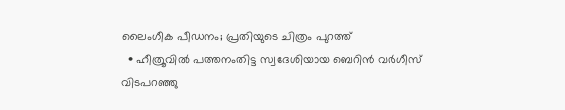ലൈംഗീക പീഡനം; പ്രതിയുടെ ചിത്രം പുറത്ത്
  • ഹീത്രൂവില്‍ പത്തനംതിട്ട സ്വദേശിയായ ബെറിന്‍ വര്‍ഗീസ് വിടപറഞ്ഞു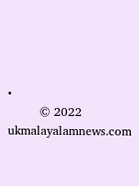•
        © 2022 ukmalayalamnews.com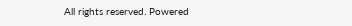All rights reserved. Powered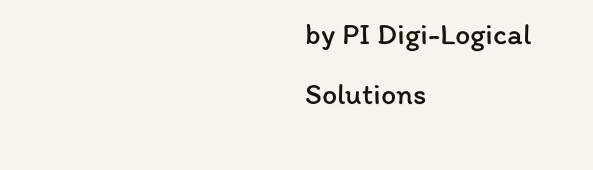by PI Digi-Logical Solutions